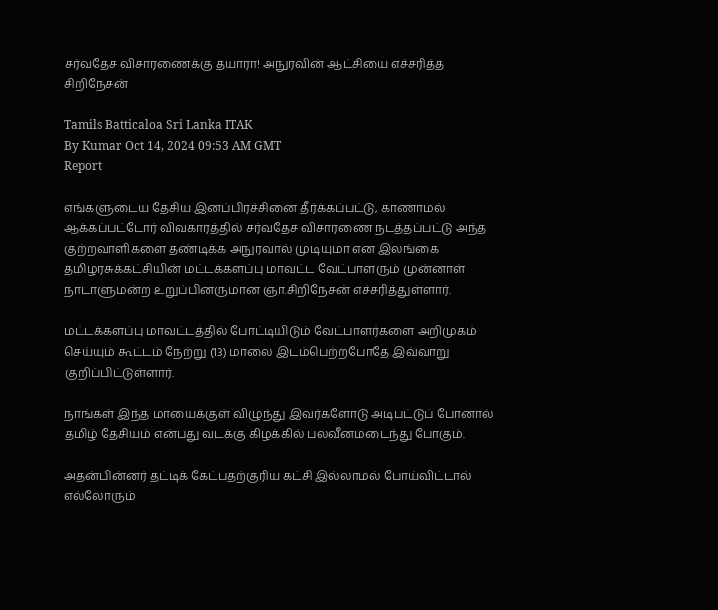சர்வதேச விசாரணைக்கு தயாரா! அநுரவின் ஆட்சியை எச்சரித்த சிறிநேசன்

Tamils Batticaloa Sri Lanka ITAK
By Kumar Oct 14, 2024 09:53 AM GMT
Report

எங்களுடைய தேசிய இனப்பிரச்சினை தீர்க்கப்பட்டு, காணாமல் ஆக்கப்பட்டோர் விவகாரத்தில் சர்வதேச விசாரணை நடத்தப்பட்டு அந்த குற்றவாளிகளை தண்டிக்க அநுரவால் முடியுமா என இலங்கை தமிழரசுக்கட்சியின் மட்டக்களப்பு மாவட்ட வேட்பாளரும் முன்னாள் நாடாளுமன்ற உறுப்பினருமான ஞா.சிறிநேசன் எச்சரித்துள்ளார்.

மட்டக்களப்பு மாவட்டத்தில் போட்டியிடும் வேட்பாளர்களை அறிமுகம் செய்யும் கூட்டம் நேற்று (13) மாலை இடம்பெற்றபோதே இவ்வாறு குறிப்பிட்டுள்ளார்.

நாங்கள் இந்த மாயைக்குள் விழுந்து இவர்களோடு அடிபட்டுப் போனால் தமிழ் தேசியம் என்பது வடக்கு கிழக்கில் பலவீனமடைந்து போகும்.

அதன்பின்னர் தட்டிக் கேட்பதற்குரிய கட்சி இல்லாமல் போய்விட்டால் எல்லோரும்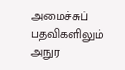அமைச்சுப் பதவிகளிலும் அநுர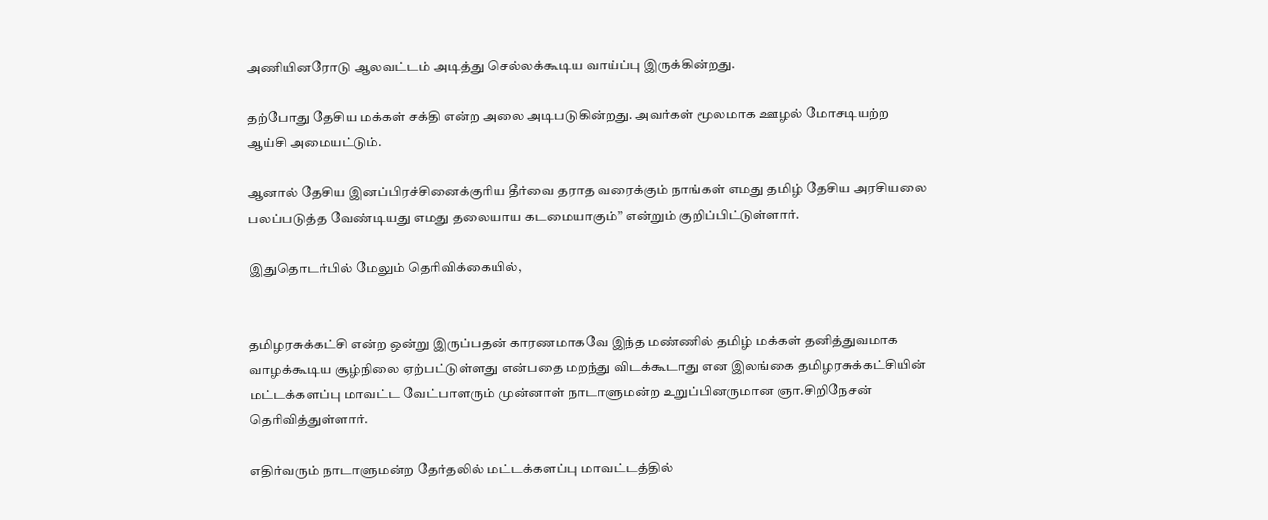அணியினரோடு ஆலவட்டம் அடித்து செல்லக்கூடிய வாய்ப்பு இருக்கின்றது.

தற்போது தேசிய மக்கள் சக்தி என்ற அலை அடிபடுகின்றது. அவர்கள் மூலமாக ஊழல் மோசடியற்ற ஆய்சி அமையட்டும்.

ஆனால் தேசிய இனப்பிரச்சினைக்குரிய தீர்வை தராத வரைக்கும் நாங்கள் எமது தமிழ் தேசிய அரசியலை பலப்படுத்த வேண்டியது எமது தலையாய கடமையாகும்” என்றும் குறிப்பிட்டுள்ளார்.

இதுதொடர்பில் மேலும் தெரிவிக்கையில்,


தமிழரசுக்கட்சி என்ற ஒன்று இருப்பதன் காரணமாகவே இந்த மண்ணில் தமிழ் மக்கள் தனித்துவமாக வாழக்கூடிய சூழ்நிலை ஏற்பட்டுள்ளது என்பதை மறந்து விடக்கூடாது என இலங்கை தமிழரசுக்கட்சியின் மட்டக்களப்பு மாவட்ட வேட்பாளரும் முன்னாள் நாடாளுமன்ற உறுப்பினருமான ஞா.சிறிநேசன் தெரிவித்துள்ளார்.

எதிர்வரும் நாடாளுமன்ற தேர்தலில் மட்டக்களப்பு மாவட்டத்தில்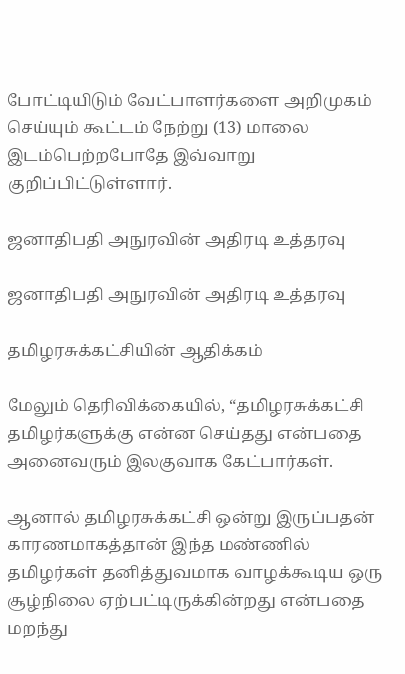போட்டியிடும் வேட்பாளர்களை அறிமுகம் செய்யும் கூட்டம் நேற்று (13) மாலை இடம்பெற்றபோதே இவ்வாறு குறிப்பிட்டுள்ளார்.

ஜனாதிபதி அநுரவின் அதிரடி உத்தரவு

ஜனாதிபதி அநுரவின் அதிரடி உத்தரவு

தமிழரசுக்கட்சியின் ஆதிக்கம்

மேலும் தெரிவிக்கையில், “தமிழரசுக்கட்சி தமிழர்களுக்கு என்ன செய்தது என்பதை அனைவரும் இலகுவாக கேட்பார்கள்.

ஆனால் தமிழரசுக்கட்சி ஒன்று இருப்பதன் காரணமாகத்தான் இந்த மண்ணில் தமிழர்கள் தனித்துவமாக வாழக்கூடிய ஒரு சூழ்நிலை ஏற்பட்டிருக்கின்றது என்பதை மறந்து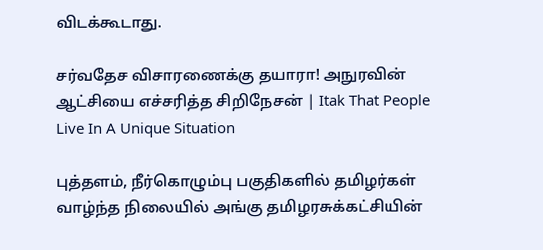விடக்கூடாது.

சர்வதேச விசாரணைக்கு தயாரா! அநுரவின் ஆட்சியை எச்சரித்த சிறிநேசன் | Itak That People Live In A Unique Situation

புத்தளம், நீர்கொழும்பு பகுதிகளில் தமிழர்கள் வாழ்ந்த நிலையில் அங்கு தமிழரசுக்கட்சியின்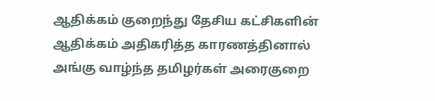ஆதிக்கம் குறைந்து தேசிய கட்சிகளின் ஆதிக்கம் அதிகரித்த காரணத்தினால் அங்கு வாழ்ந்த தமிழர்கள் அரைகுறை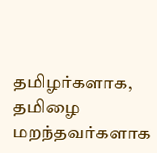தமிழர்களாக, தமிழை மறந்தவர்களாக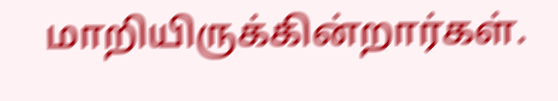மாறியிருக்கின்றார்கள்.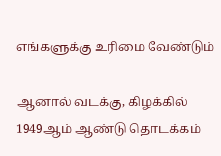எங்களுக்கு உரிமை வேண்டும்

ஆனால் வடக்கு, கிழக்கில் 1949ஆம் ஆண்டு தொடக்கம்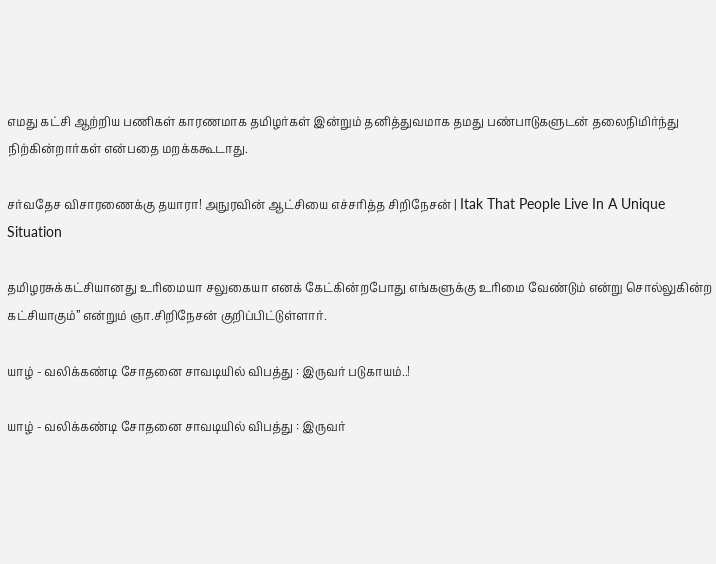எமது கட்சி ஆற்றிய பணிகள் காரணமாக தமிழர்கள் இன்றும் தனித்துவமாக தமது பண்பாடுகளுடன் தலைநிமிர்ந்து நிற்கின்றார்கள் என்பதை மறக்ககூடாது.

சர்வதேச விசாரணைக்கு தயாரா! அநுரவின் ஆட்சியை எச்சரித்த சிறிநேசன் | Itak That People Live In A Unique Situation

தமிழரசுக்கட்சியானது உரிமையா சலுகையா எனக் கேட்கின்றபோது எங்களுக்கு உரிமை வேண்டும் என்று சொல்லுகின்ற கட்சியாகும்” என்றும் ஞா.சிறிநேசன் குறிப்பிட்டுள்ளார்.

யாழ் - வலிக்கண்டி சோதனை சாவடியில் விபத்து : இருவர் படுகாயம்..!

யாழ் - வலிக்கண்டி சோதனை சாவடியில் விபத்து : இருவர்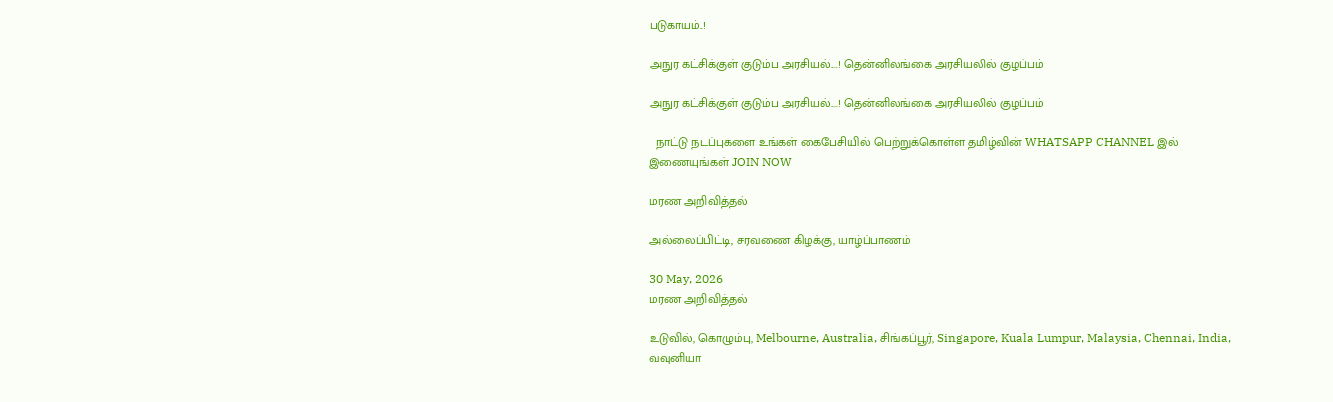படுகாயம்..!

அநுர கட்சிக்குள் குடும்ப அரசியல்....! தென்னிலங்கை அரசியலில் குழப்பம்

அநுர கட்சிக்குள் குடும்ப அரசியல்....! தென்னிலங்கை அரசியலில் குழப்பம்

  நாட்டு நடப்புகளை உங்கள் கைபேசியில் பெற்றுக்கொள்ள தமிழ்வின் WHATSAPP CHANNEL இல் இணையுங்கள் JOIN NOW

மரண அறிவித்தல்

அல்லைப்பிட்டி, சரவணை கிழக்கு, யாழ்ப்பாணம்

30 May, 2026
மரண அறிவித்தல்

உடுவில், கொழும்பு, Melbourne, Australia, சிங்கப்பூர், Singapore, Kuala Lumpur, Malaysia, Chennai, India, வவுனியா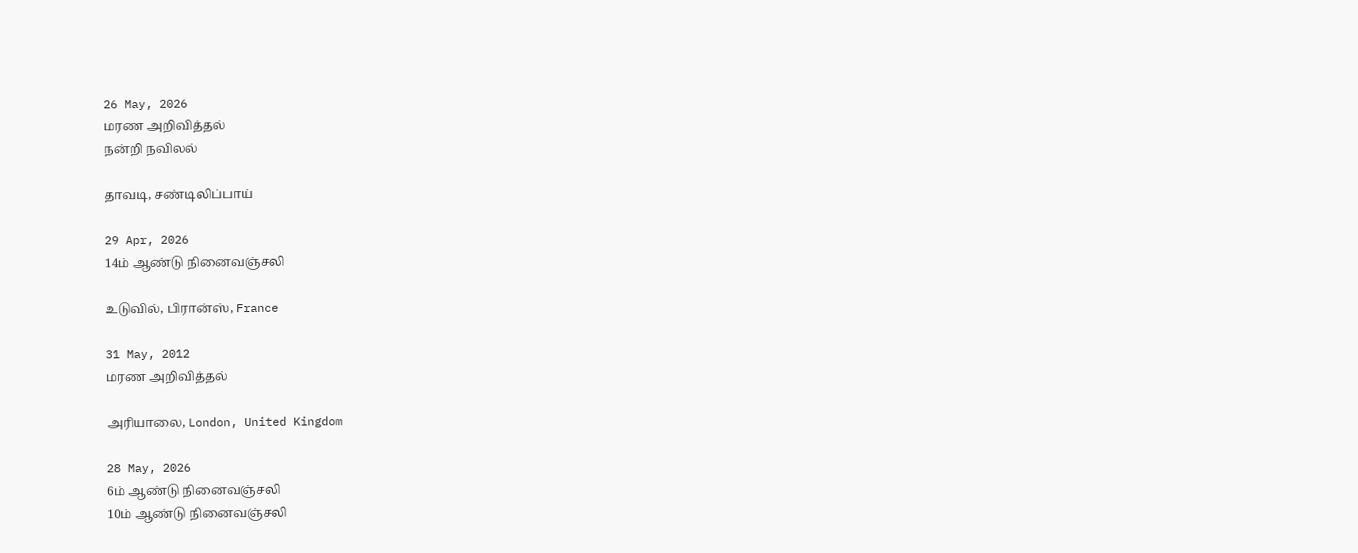26 May, 2026
மரண அறிவித்தல்
நன்றி நவிலல்

தாவடி, சண்டிலிப்பாய்

29 Apr, 2026
14ம் ஆண்டு நினைவஞ்சலி

உடுவில், பிரான்ஸ், France

31 May, 2012
மரண அறிவித்தல்

அரியாலை, London, United Kingdom

28 May, 2026
6ம் ஆண்டு நினைவஞ்சலி
10ம் ஆண்டு நினைவஞ்சலி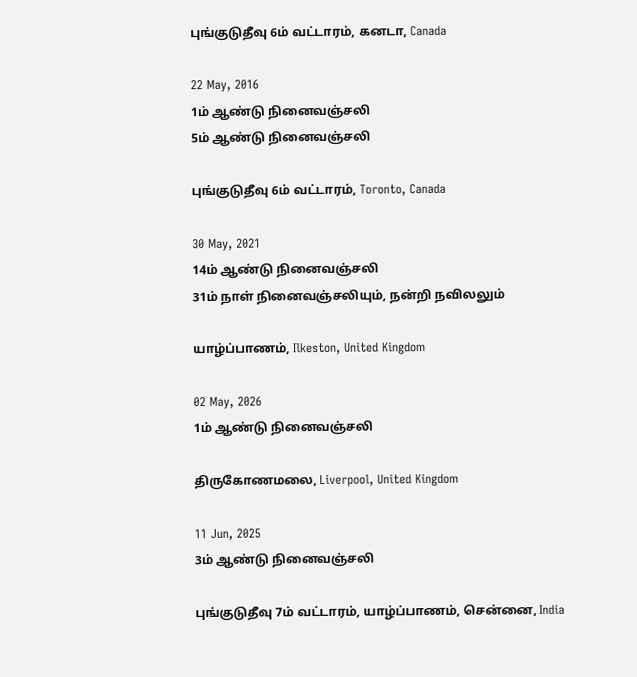புங்குடுதீவு 6ம் வட்டாரம், கனடா, Canada

22 May, 2016
1ம் ஆண்டு நினைவஞ்சலி
5ம் ஆண்டு நினைவஞ்சலி

புங்குடுதீவு 6ம் வட்டாரம், Toronto, Canada

30 May, 2021
14ம் ஆண்டு நினைவஞ்சலி
31ம் நாள் நினைவஞ்சலியும், நன்றி நவிலலும்

யாழ்ப்பாணம், Ilkeston, United Kingdom

02 May, 2026
1ம் ஆண்டு நினைவஞ்சலி

திருகோணமலை, Liverpool, United Kingdom

11 Jun, 2025
3ம் ஆண்டு நினைவஞ்சலி

புங்குடுதீவு 7ம் வட்டாரம், யாழ்ப்பாணம், சென்னை, India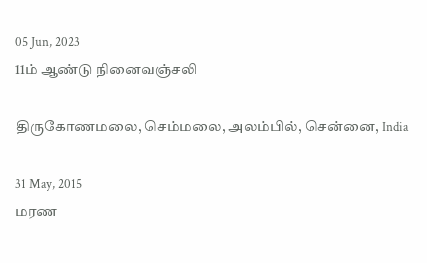05 Jun, 2023
11ம் ஆண்டு நினைவஞ்சலி

திருகோணமலை, செம்மலை, அலம்பில், சென்னை, India

31 May, 2015
மரண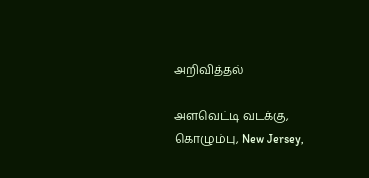அறிவித்தல்

அளவெட்டி வடக்கு, கொழும்பு, New Jersey,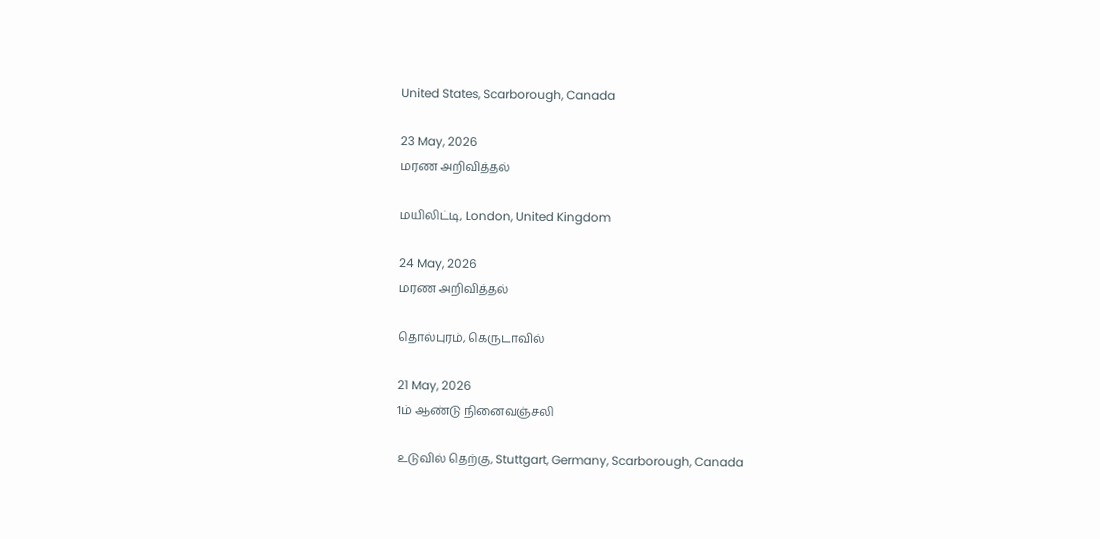United States, Scarborough, Canada

23 May, 2026
மரண அறிவித்தல்

மயிலிட்டி, London, United Kingdom

24 May, 2026
மரண அறிவித்தல்

தொல்புரம், கெருடாவில்

21 May, 2026
1ம் ஆண்டு நினைவஞ்சலி

உடுவில் தெற்கு, Stuttgart, Germany, Scarborough, Canada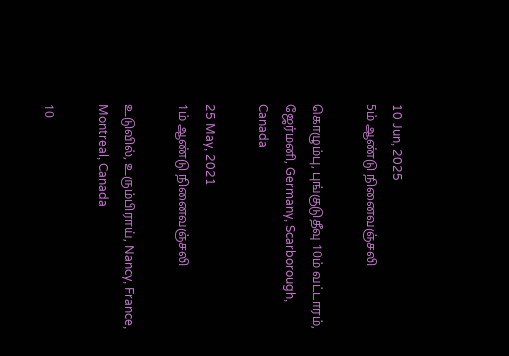10 Jun, 2025
5ம் ஆண்டு நினைவஞ்சலி

கொழும்பு, புங்குடுதீவு 10ம் வட்டாரம், ஜேர்மனி, Germany, Scarborough, Canada

25 May, 2021
1ம் ஆண்டு நினைவஞ்சலி

உடுவில், உரும்பிராய், Nancy, France, Montreal, Canada

10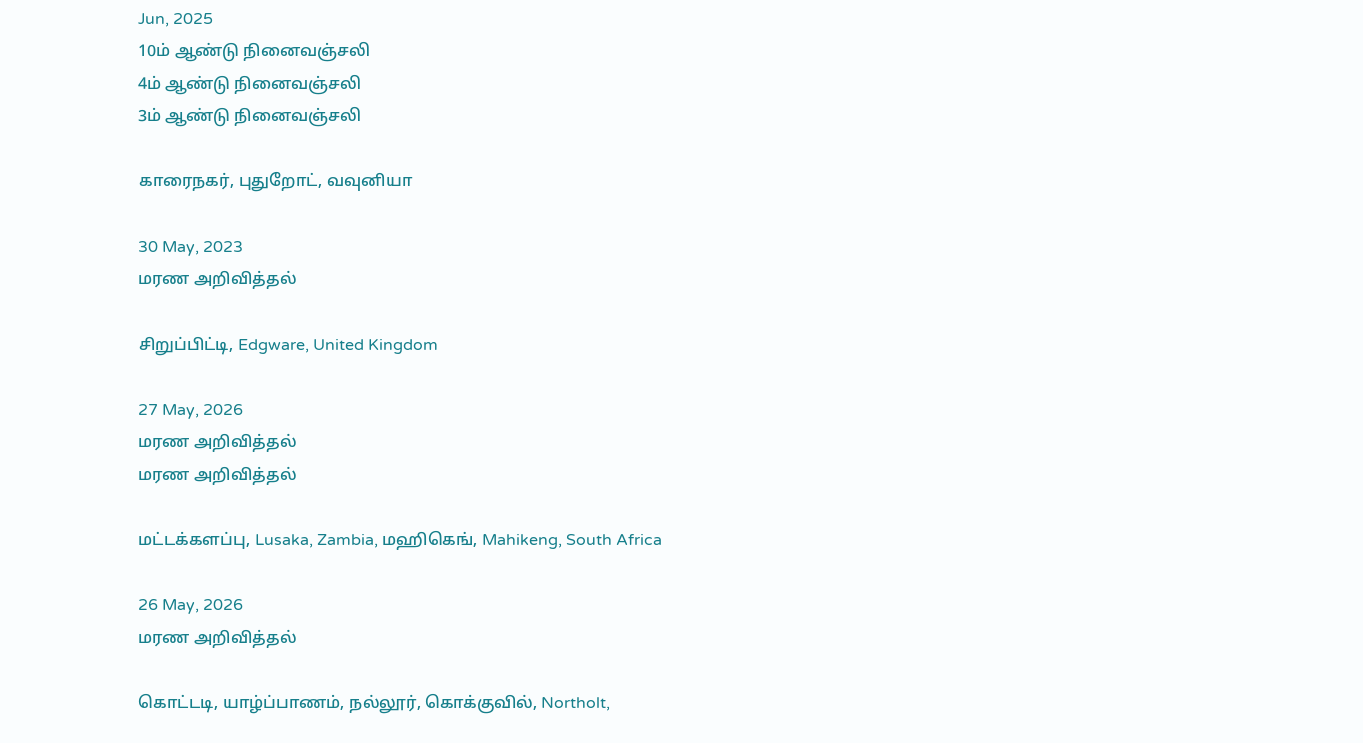Jun, 2025
10ம் ஆண்டு நினைவஞ்சலி
4ம் ஆண்டு நினைவஞ்சலி
3ம் ஆண்டு நினைவஞ்சலி

காரைநகர், புதுறோட், வவுனியா

30 May, 2023
மரண அறிவித்தல்

சிறுப்பிட்டி, Edgware, United Kingdom

27 May, 2026
மரண அறிவித்தல்
மரண அறிவித்தல்

மட்டக்களப்பு, Lusaka, Zambia, மஹிகெங், Mahikeng, South Africa

26 May, 2026
மரண அறிவித்தல்

கொட்டடி, யாழ்ப்பாணம், நல்லூர், கொக்குவில், Northolt,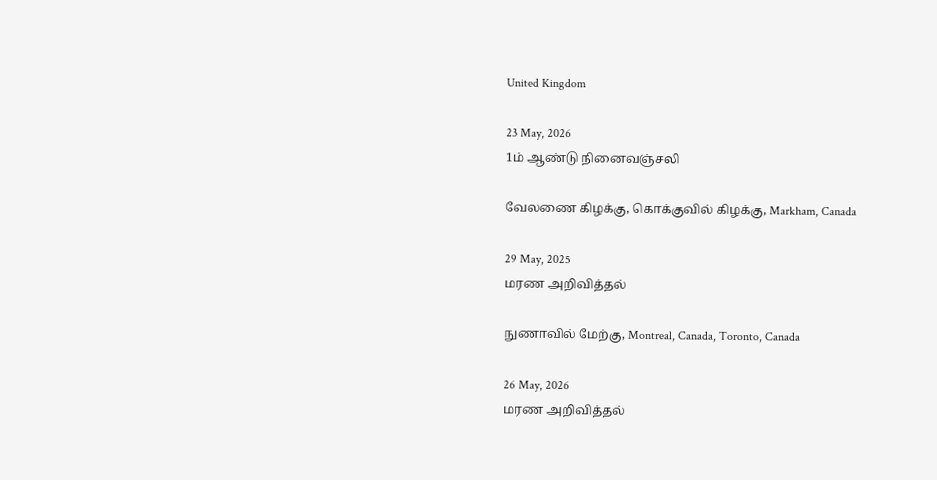United Kingdom

23 May, 2026
1ம் ஆண்டு நினைவஞ்சலி

வேலணை கிழக்கு, கொக்குவில் கிழக்கு, Markham, Canada

29 May, 2025
மரண அறிவித்தல்

நுணாவில் மேற்கு, Montreal, Canada, Toronto, Canada

26 May, 2026
மரண அறிவித்தல்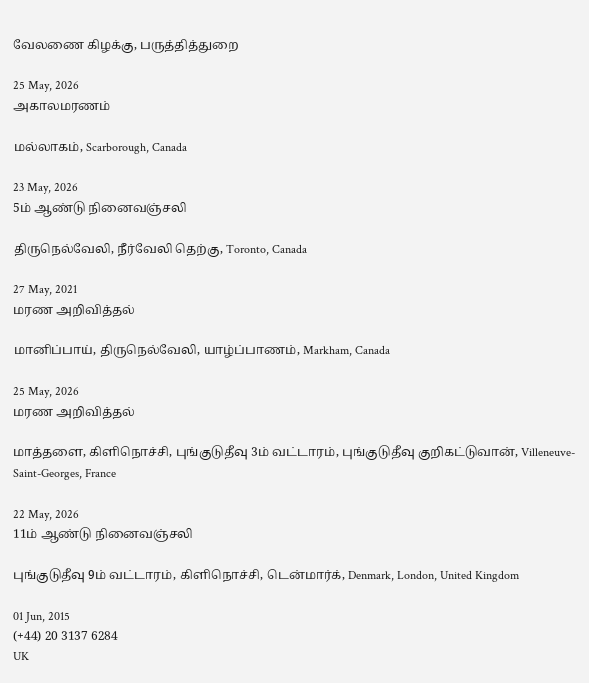வேலணை கிழக்கு, பருத்தித்துறை

25 May, 2026
அகாலமரணம்

மல்லாகம், Scarborough, Canada

23 May, 2026
5ம் ஆண்டு நினைவஞ்சலி

திருநெல்வேலி, நீர்வேலி தெற்கு, Toronto, Canada

27 May, 2021
மரண அறிவித்தல்

மானிப்பாய், திருநெல்வேலி, யாழ்ப்பாணம், Markham, Canada

25 May, 2026
மரண அறிவித்தல்

மாத்தளை, கிளிநொச்சி, புங்குடுதீவு 3ம் வட்டாரம், புங்குடுதீவு குறிகட்டுவான், Villeneuve-Saint-Georges, France

22 May, 2026
11ம் ஆண்டு நினைவஞ்சலி

புங்குடுதீவு 9ம் வட்டாரம், கிளிநொச்சி, டென்மார்க், Denmark, London, United Kingdom

01 Jun, 2015
(+44) 20 3137 6284
UK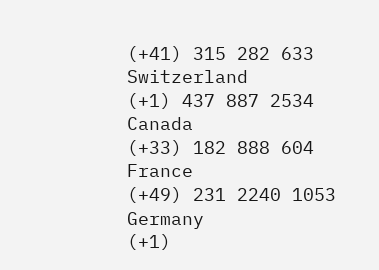(+41) 315 282 633
Switzerland
(+1) 437 887 2534
Canada
(+33) 182 888 604
France
(+49) 231 2240 1053
Germany
(+1)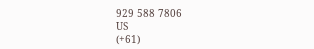929 588 7806
US
(+61)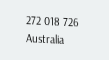272 018 726
Australia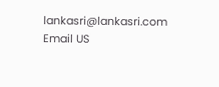lankasri@lankasri.com
Email US